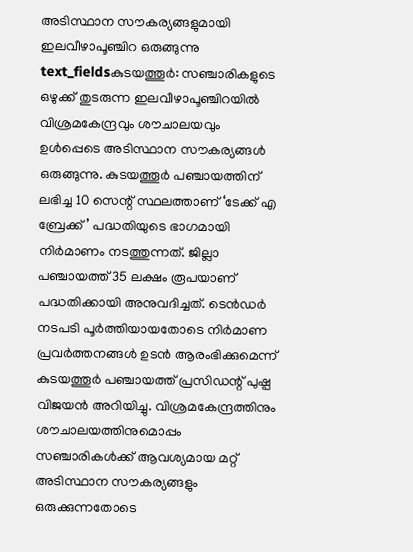അടിസ്ഥാന സൗകര്യങ്ങളുമായി ഇലവീഴാപൂഞ്ചിറ ഒരുങ്ങുന്നു
text_fieldsകുടയത്തൂർ: സഞ്ചാരികളുടെ ഒഴുക്ക് തുടരുന്ന ഇലവീഴാപൂഞ്ചിറയിൽ വിശ്രമകേന്ദ്രവും ശൗചാലയവും ഉൾപ്പെടെ അടിസ്ഥാന സൗകര്യങ്ങൾ ഒരുങ്ങുന്നു. കുടയത്തൂർ പഞ്ചായത്തിന് ലഭിച്ച 10 സെന്റ് സ്ഥലത്താണ് ‘ടേക്ക് എ ബ്രേക്ക്’ പദ്ധതിയുടെ ഭാഗമായി നിർമാണം നടത്തുന്നത്. ജില്ലാ പഞ്ചായത്ത് 35 ലക്ഷം രൂപയാണ് പദ്ധതിക്കായി അനുവദിച്ചത്. ടെൻഡർ നടപടി പൂർത്തിയായതോടെ നിർമാണ പ്രവർത്തനങ്ങൾ ഉടൻ ആരംഭിക്കുമെന്ന് കുടയത്തൂർ പഞ്ചായത്ത് പ്രസിഡന്റ് പുഷ്പ വിജയൻ അറിയിച്ചു. വിശ്രമകേന്ദ്രത്തിനും ശൗചാലയത്തിനുമൊപ്പം സഞ്ചാരികൾക്ക് ആവശ്യമായ മറ്റ് അടിസ്ഥാന സൗകര്യങ്ങളും ഒരുക്കുന്നതോടെ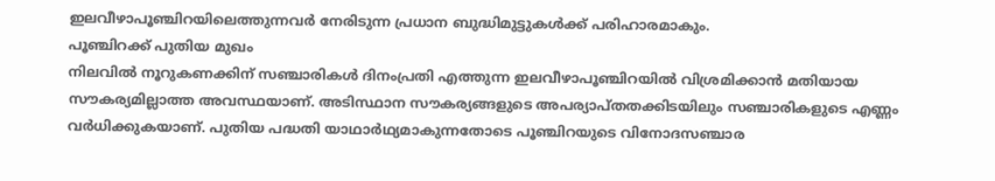ഇലവീഴാപൂഞ്ചിറയിലെത്തുന്നവർ നേരിടുന്ന പ്രധാന ബുദ്ധിമുട്ടുകൾക്ക് പരിഹാരമാകും.
പൂഞ്ചിറക്ക് പുതിയ മുഖം
നിലവിൽ നൂറുകണക്കിന് സഞ്ചാരികൾ ദിനംപ്രതി എത്തുന്ന ഇലവീഴാപൂഞ്ചിറയിൽ വിശ്രമിക്കാൻ മതിയായ സൗകര്യമില്ലാത്ത അവസ്ഥയാണ്. അടിസ്ഥാന സൗകര്യങ്ങളുടെ അപര്യാപ്തതക്കിടയിലും സഞ്ചാരികളുടെ എണ്ണം വർധിക്കുകയാണ്. പുതിയ പദ്ധതി യാഥാർഥ്യമാകുന്നതോടെ പൂഞ്ചിറയുടെ വിനോദസഞ്ചാര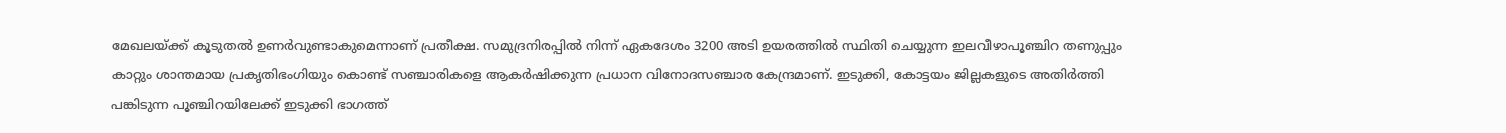മേഖലയ്ക്ക് കൂടുതൽ ഉണർവുണ്ടാകുമെന്നാണ് പ്രതീക്ഷ. സമുദ്രനിരപ്പിൽ നിന്ന് ഏകദേശം 3200 അടി ഉയരത്തിൽ സ്ഥിതി ചെയ്യുന്ന ഇലവീഴാപൂഞ്ചിറ തണുപ്പും കാറ്റും ശാന്തമായ പ്രകൃതിഭംഗിയും കൊണ്ട് സഞ്ചാരികളെ ആകർഷിക്കുന്ന പ്രധാന വിനോദസഞ്ചാര കേന്ദ്രമാണ്. ഇടുക്കി, കോട്ടയം ജില്ലകളുടെ അതിർത്തി പങ്കിടുന്ന പൂഞ്ചിറയിലേക്ക് ഇടുക്കി ഭാഗത്ത്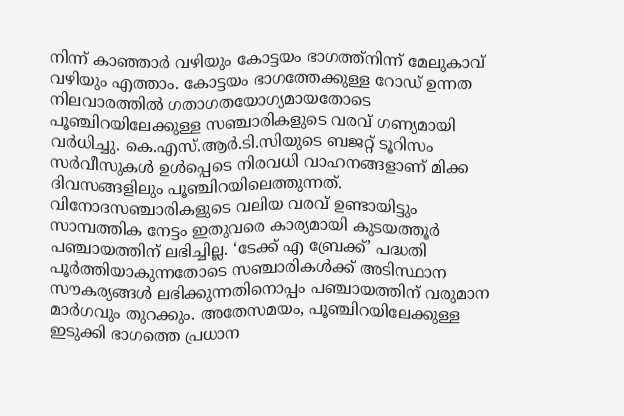നിന്ന് കാഞ്ഞാർ വഴിയും കോട്ടയം ഭാഗത്ത്നിന്ന് മേലുകാവ് വഴിയും എത്താം. കോട്ടയം ഭാഗത്തേക്കുള്ള റോഡ് ഉന്നത നിലവാരത്തിൽ ഗതാഗതയോഗ്യമായതോടെ പൂഞ്ചിറയിലേക്കുള്ള സഞ്ചാരികളുടെ വരവ് ഗണ്യമായി വർധിച്ചു. കെ.എസ്.ആർ.ടി.സിയുടെ ബജറ്റ് ടൂറിസം സർവീസുകൾ ഉൾപ്പെടെ നിരവധി വാഹനങ്ങളാണ് മിക്ക ദിവസങ്ങളിലും പൂഞ്ചിറയിലെത്തുന്നത്.
വിനോദസഞ്ചാരികളുടെ വലിയ വരവ് ഉണ്ടായിട്ടും സാമ്പത്തിക നേട്ടം ഇതുവരെ കാര്യമായി കുടയത്തൂർ പഞ്ചായത്തിന് ലഭിച്ചില്ല. ‘ടേക്ക് എ ബ്രേക്ക്’ പദ്ധതി പൂർത്തിയാകുന്നതോടെ സഞ്ചാരികൾക്ക് അടിസ്ഥാന സൗകര്യങ്ങൾ ലഭിക്കുന്നതിനൊപ്പം പഞ്ചായത്തിന് വരുമാന മാർഗവും തുറക്കും. അതേസമയം, പൂഞ്ചിറയിലേക്കുള്ള ഇടുക്കി ഭാഗത്തെ പ്രധാന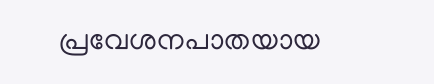പ്രവേശനപാതയായ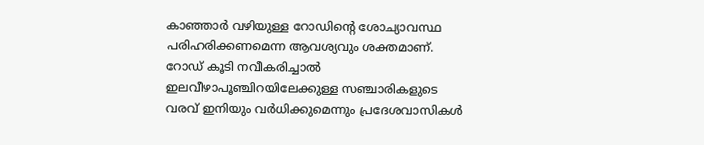കാഞ്ഞാർ വഴിയുള്ള റോഡിന്റെ ശോച്യാവസ്ഥ പരിഹരിക്കണമെന്ന ആവശ്യവും ശക്തമാണ്. റോഡ് കൂടി നവീകരിച്ചാൽ ഇലവീഴാപൂഞ്ചിറയിലേക്കുള്ള സഞ്ചാരികളുടെ വരവ് ഇനിയും വർധിക്കുമെന്നും പ്രദേശവാസികൾ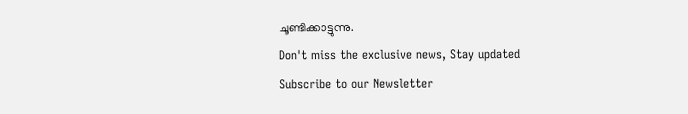ചൂണ്ടിക്കാട്ടുന്നു.
Don't miss the exclusive news, Stay updated
Subscribe to our Newsletter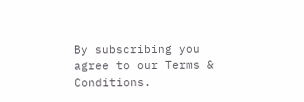By subscribing you agree to our Terms & Conditions.